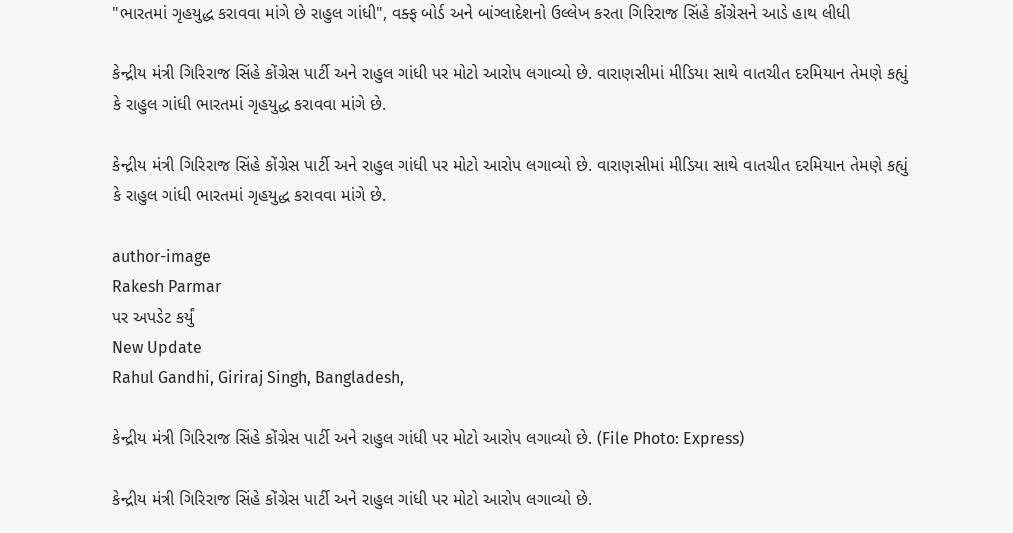"ભારતમાં ગૃહયુદ્ધ કરાવવા માંગે છે રાહુલ ગાંધી", વક્ફ બોર્ડ અને બાંગ્લાદેશનો ઉલ્લેખ કરતા ગિરિરાજ સિંહે કોંગ્રેસને આડે હાથ લીધી

કેન્દ્રીય મંત્રી ગિરિરાજ સિંહે કોંગ્રેસ પાર્ટી અને રાહુલ ગાંધી પર મોટો આરોપ લગાવ્યો છે. વારાણસીમાં મીડિયા સાથે વાતચીત દરમિયાન તેમણે કહ્યું કે રાહુલ ગાંધી ભારતમાં ગૃહયુદ્ધ કરાવવા માંગે છે.

કેન્દ્રીય મંત્રી ગિરિરાજ સિંહે કોંગ્રેસ પાર્ટી અને રાહુલ ગાંધી પર મોટો આરોપ લગાવ્યો છે. વારાણસીમાં મીડિયા સાથે વાતચીત દરમિયાન તેમણે કહ્યું કે રાહુલ ગાંધી ભારતમાં ગૃહયુદ્ધ કરાવવા માંગે છે.

author-image
Rakesh Parmar
પર અપડેટ કર્યું
New Update
Rahul Gandhi, Giriraj Singh, Bangladesh,

કેન્દ્રીય મંત્રી ગિરિરાજ સિંહે કોંગ્રેસ પાર્ટી અને રાહુલ ગાંધી પર મોટો આરોપ લગાવ્યો છે. (File Photo: Express)

કેન્દ્રીય મંત્રી ગિરિરાજ સિંહે કોંગ્રેસ પાર્ટી અને રાહુલ ગાંધી પર મોટો આરોપ લગાવ્યો છે.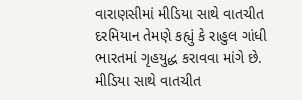વારાણસીમાં મીડિયા સાથે વાતચીત દરમિયાન તેમણે કહ્યું કે રાહુલ ગાંધી ભારતમાં ગૃહયુદ્ધ કરાવવા માંગે છે. મીડિયા સાથે વાતચીત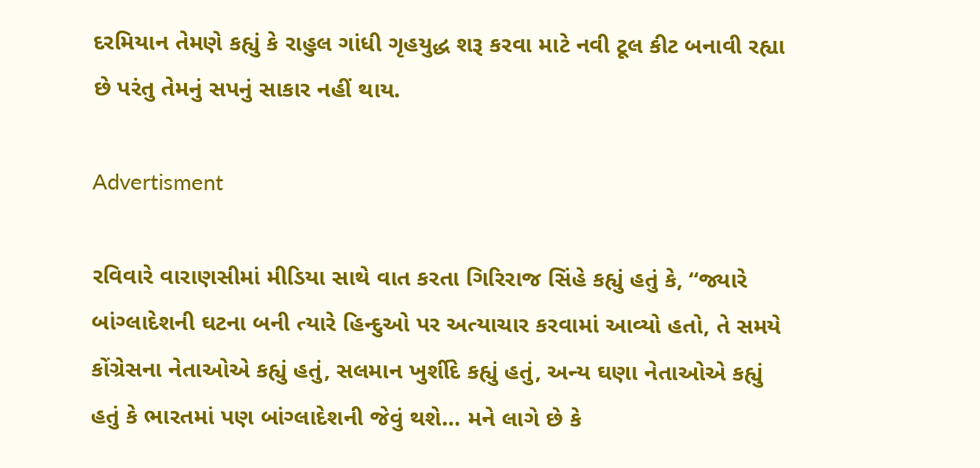દરમિયાન તેમણે કહ્યું કે રાહુલ ગાંધી ગૃહયુદ્ધ શરૂ કરવા માટે નવી ટૂલ કીટ બનાવી રહ્યા છે પરંતુ તેમનું સપનું સાકાર નહીં થાય.

Advertisment

રવિવારે વારાણસીમાં મીડિયા સાથે વાત કરતા ગિરિરાજ સિંહે કહ્યું હતું કે, “જ્યારે બાંગ્લાદેશની ઘટના બની ત્યારે હિન્દુઓ પર અત્યાચાર કરવામાં આવ્યો હતો, તે સમયે કોંગ્રેસના નેતાઓએ કહ્યું હતું, સલમાન ખુર્શીદે કહ્યું હતું, અન્ય ઘણા નેતાઓએ કહ્યું હતું કે ભારતમાં પણ બાંગ્લાદેશની જેવું થશે… મને લાગે છે કે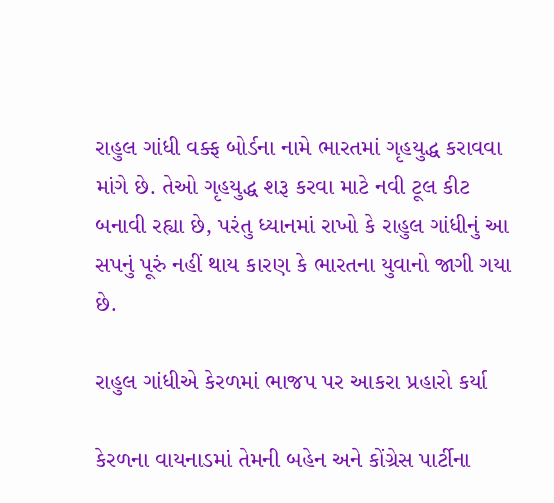રાહુલ ગાંધી વક્ફ બોર્ડના નામે ભારતમાં ગૃહયુદ્ધ કરાવવા માંગે છે. તેઓ ગૃહયુદ્ધ શરૂ કરવા માટે નવી ટૂલ કીટ બનાવી રહ્યા છે, પરંતુ ધ્યાનમાં રાખો કે રાહુલ ગાંધીનું આ સપનું પૂરું નહીં થાય કારણ કે ભારતના યુવાનો જાગી ગયા છે.

રાહુલ ગાંધીએ કેરળમાં ભાજપ પર આકરા પ્રહારો કર્યા

કેરળના વાયનાડમાં તેમની બહેન અને કોંગ્રેસ પાર્ટીના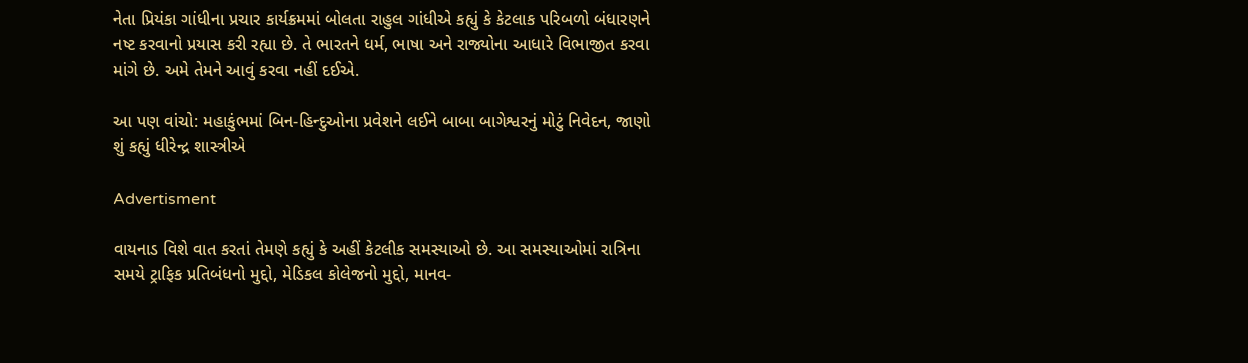નેતા પ્રિયંકા ગાંધીના પ્રચાર કાર્યક્રમમાં બોલતા રાહુલ ગાંધીએ કહ્યું કે કેટલાક પરિબળો બંધારણને નષ્ટ કરવાનો પ્રયાસ કરી રહ્યા છે. તે ભારતને ધર્મ, ભાષા અને રાજ્યોના આધારે વિભાજીત કરવા માંગે છે. અમે તેમને આવું કરવા નહીં દઈએ.

આ પણ વાંચો: મહાકુંભમાં બિન-હિન્દુઓના પ્રવેશને લઈને બાબા બાગેશ્વરનું મોટું નિવેદન, જાણો શું કહ્યું ધીરેન્દ્ર શાસ્ત્રીએ

Advertisment

વાયનાડ વિશે વાત કરતાં તેમણે કહ્યું કે અહીં કેટલીક સમસ્યાઓ છે. આ સમસ્યાઓમાં રાત્રિના સમયે ટ્રાફિક પ્રતિબંધનો મુદ્દો, મેડિકલ કોલેજનો મુદ્દો, માનવ-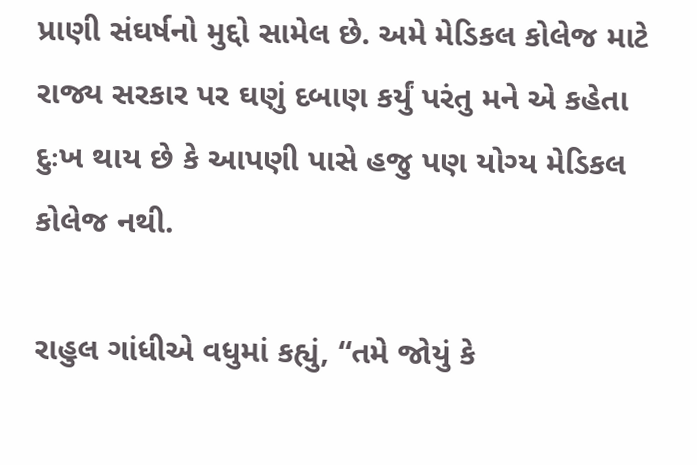પ્રાણી સંઘર્ષનો મુદ્દો સામેલ છે. અમે મેડિકલ કોલેજ માટે રાજ્ય સરકાર પર ઘણું દબાણ કર્યું પરંતુ મને એ કહેતા દુઃખ થાય છે કે આપણી પાસે હજુ પણ યોગ્ય મેડિકલ કોલેજ નથી.

રાહુલ ગાંધીએ વધુમાં કહ્યું, “તમે જોયું કે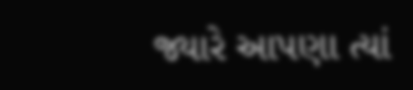જ્યારે આપણા ત્યાં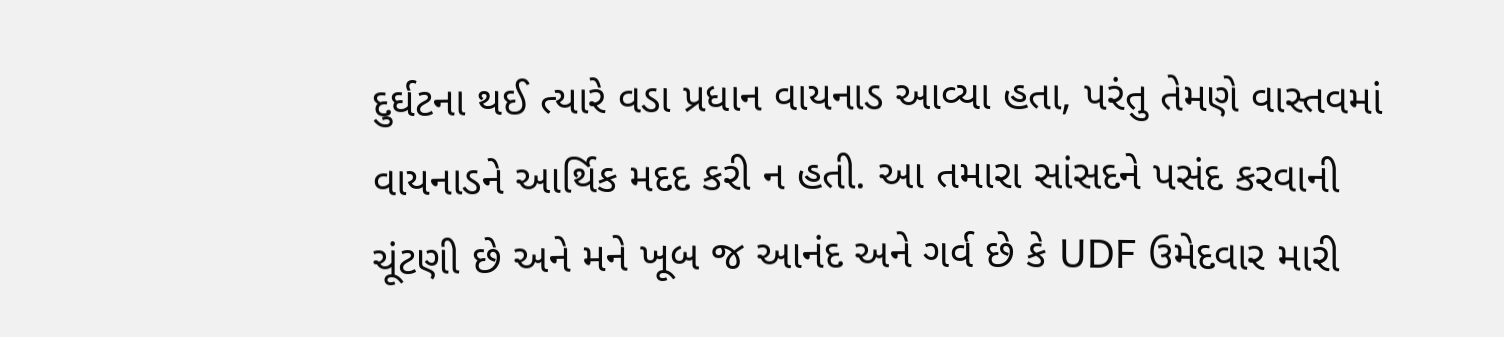દુર્ઘટના થઈ ત્યારે વડા પ્રધાન વાયનાડ આવ્યા હતા, પરંતુ તેમણે વાસ્તવમાં વાયનાડને આર્થિક મદદ કરી ન હતી. આ તમારા સાંસદને પસંદ કરવાની ચૂંટણી છે અને મને ખૂબ જ આનંદ અને ગર્વ છે કે UDF ઉમેદવાર મારી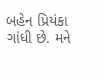બહેન પ્રિયંકા ગાંધી છે. મને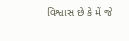વિશ્વાસ છે કે મેં જે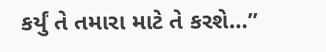કર્યું તે તમારા માટે તે કરશે…”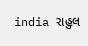india રાહુલ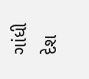ગાંધી દેશ